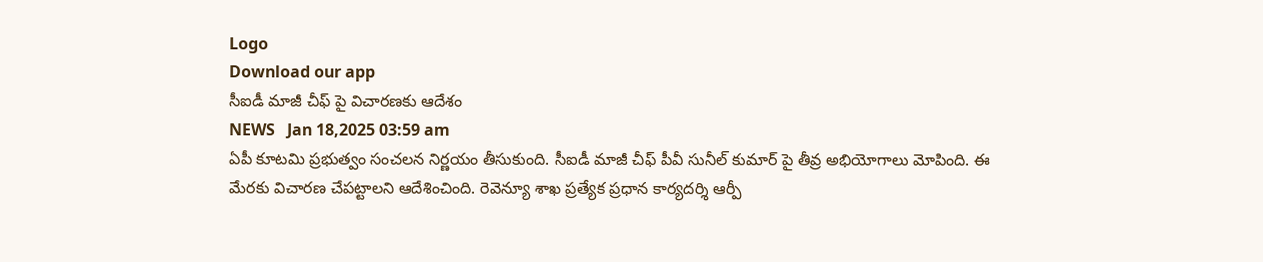Logo
Download our app
సీఐడీ మాజీ చీఫ్ పై విచార‌ణ‌కు ఆదేశం
NEWS   Jan 18,2025 03:59 am
ఏపీ కూట‌మి ప్ర‌భుత్వం సంచ‌ల‌న నిర్ణ‌యం తీసుకుంది. సీఐడీ మాజీ చీఫ్ పీవీ సునీల్ కుమార్ పై తీవ్ర అభియోగాలు మోపింది. ఈ మేర‌కు విచార‌ణ చేప‌ట్టాల‌ని ఆదేశించింది. రెవెన్యూ శాఖ ప్రత్యేక ప్రధాన కార్యదర్శి ఆర్పీ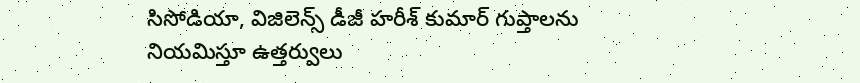సిసోడియా, విజిలెన్స్ డీజీ హరీశ్ కుమార్ గుప్తాలను నియమిస్తూ ఉత్త‌ర్వులు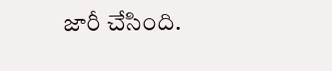జారీ చేసింది.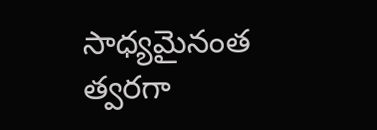సాధ్య‌మైనంత త్వ‌ర‌గా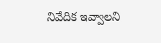నివేదిక ఇవ్వాలని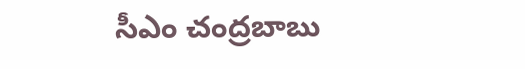సీఎం చంద్ర‌బాబు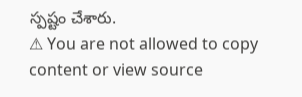స్ప‌ష్టం చేశారు.
⚠ You are not allowed to copy content or view source